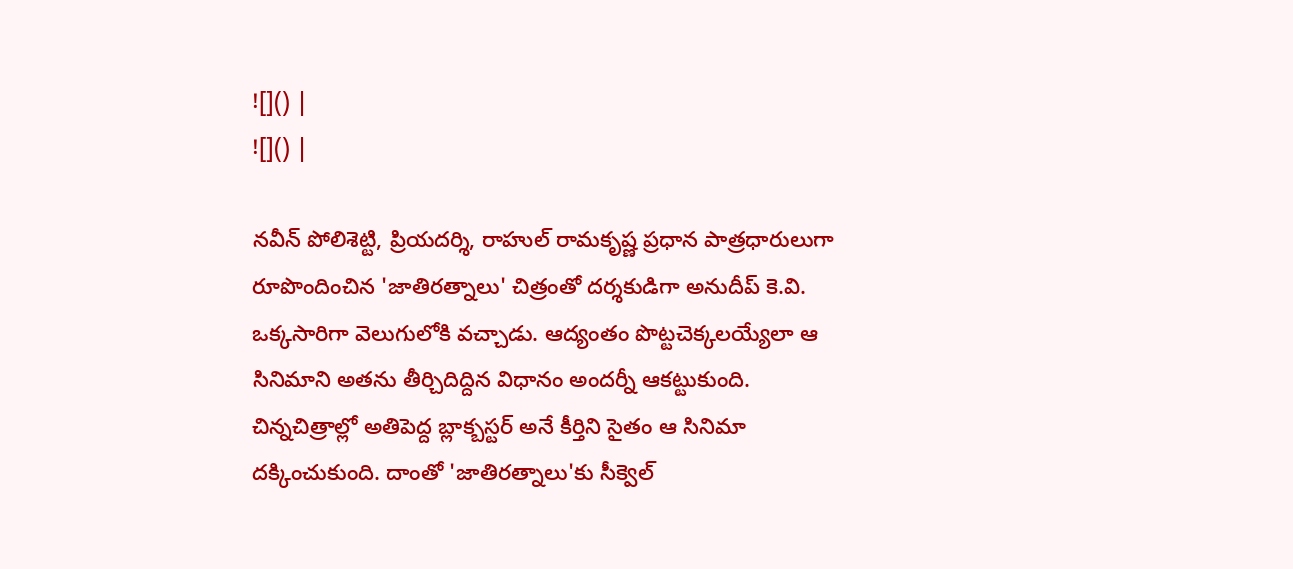![]() |
![]() |

నవీన్ పోలిశెట్టి, ప్రియదర్శి, రాహుల్ రామకృష్ణ ప్రధాన పాత్రధారులుగా రూపొందించిన 'జాతిరత్నాలు' చిత్రంతో దర్శకుడిగా అనుదీప్ కె.వి. ఒక్కసారిగా వెలుగులోకి వచ్చాడు. ఆద్యంతం పొట్టచెక్కలయ్యేలా ఆ సినిమాని అతను తీర్చిదిద్దిన విధానం అందర్నీ ఆకట్టుకుంది. చిన్నచిత్రాల్లో అతిపెద్ద బ్లాక్బస్టర్ అనే కీర్తిని సైతం ఆ సినిమా దక్కించుకుంది. దాంతో 'జాతిరత్నాలు'కు సీక్వెల్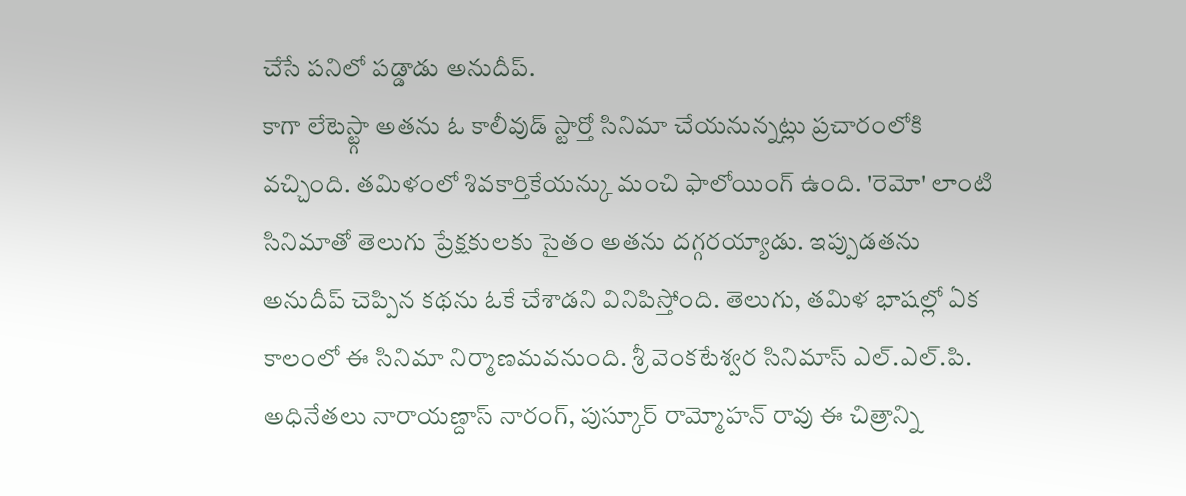చేసే పనిలో పడ్డాడు అనుదీప్.
కాగా లేటెస్ట్గా అతను ఓ కాలీవుడ్ స్టార్తో సినిమా చేయనున్నట్లు ప్రచారంలోకి వచ్చింది. తమిళంలో శివకార్తికేయన్కు మంచి ఫాలోయింగ్ ఉంది. 'రెమో' లాంటి సినిమాతో తెలుగు ప్రేక్షకులకు సైతం అతను దగ్గరయ్యాడు. ఇప్పుడతను అనుదీప్ చెప్పిన కథను ఓకే చేశాడని వినిపిస్తోంది. తెలుగు, తమిళ భాషల్లో ఏక కాలంలో ఈ సినిమా నిర్మాణమవనుంది. శ్రీ వెంకటేశ్వర సినిమాస్ ఎల్.ఎల్.పి. అధినేతలు నారాయణ్దాస్ నారంగ్, పుస్కూర్ రామ్మోహన్ రావు ఈ చిత్రాన్ని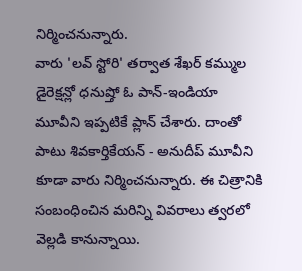నిర్మించనున్నారు.
వారు 'లవ్ స్టోరి' తర్వాత శేఖర్ కమ్ముల డైరెక్షన్లో ధనుష్తో ఓ పాన్-ఇండియా మూవీని ఇప్పటికే ప్లాన్ చేశారు. దాంతో పాటు శివకార్తికేయన్ - అనుదీప్ మూవీని కూడా వారు నిర్మించనున్నారు. ఈ చిత్రానికి సంబంధించిన మరిన్ని వివరాలు త్వరలో వెల్లడి కానున్నాయి.